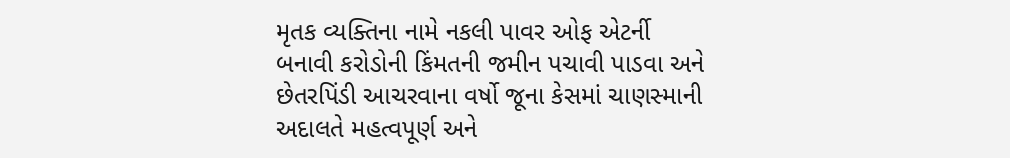મૃતક વ્યક્તિના નામે નકલી પાવર ઓફ એટર્ની બનાવી કરોડોની કિંમતની જમીન પચાવી પાડવા અને છેતરપિંડી આચરવાના વર્ષો જૂના કેસમાં ચાણસ્માની અદાલતે મહત્વપૂર્ણ અને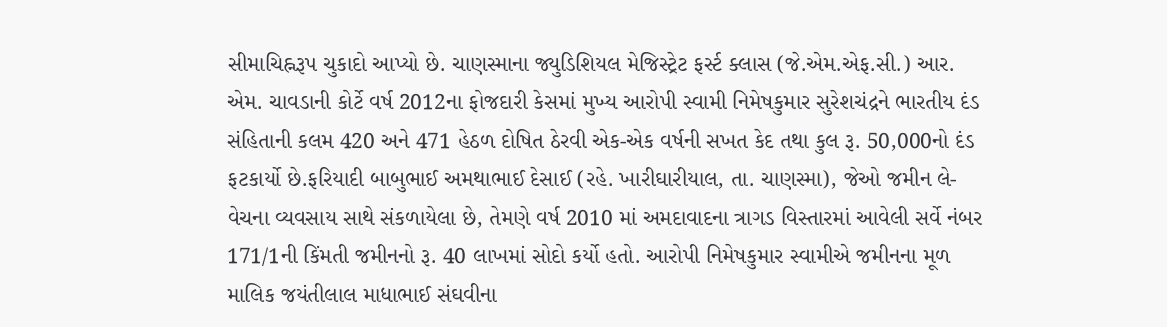સીમાચિહ્નરૂપ ચુકાદો આપ્યો છે. ચાણસ્માના જ્યુડિશિયલ મેજિસ્ટ્રેટ ફર્સ્ટ ક્લાસ (જે.એમ.એફ.સી.) આર. એમ. ચાવડાની કોર્ટે વર્ષ 2012ના ફોજદારી કેસમાં મુખ્ય આરોપી સ્વામી નિમેષકુમાર સુરેશચંદ્રને ભારતીય દંડ સંહિતાની કલમ 420 અને 471 હેઠળ દોષિત ઠેરવી એક-એક વર્ષની સખત કેદ તથા કુલ રૂ. 50,000નો દંડ ફટકાર્યો છે.ફરિયાદી બાબુભાઈ અમથાભાઈ દેસાઈ (રહે. ખારીઘારીયાલ, તા. ચાણસ્મા), જેઓ જમીન લે-વેચના વ્યવસાય સાથે સંકળાયેલા છે, તેમણે વર્ષ 2010 માં અમદાવાદના ત્રાગડ વિસ્તારમાં આવેલી સર્વે નંબર 171/1ની કિંમતી જમીનનો રૂ. 40 લાખમાં સોદો કર્યો હતો. આરોપી નિમેષકુમાર સ્વામીએ જમીનના મૂળ માલિક જયંતીલાલ માધાભાઈ સંઘવીના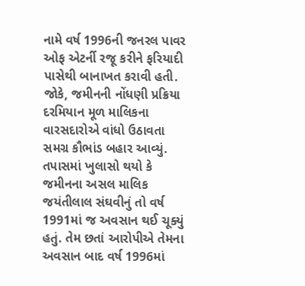નામે વર્ષ 1996ની જનરલ પાવર ઓફ એટર્ની રજૂ કરીને ફરિયાદી પાસેથી બાનાખત કરાવી હતી.
જોકે, જમીનની નોંધણી પ્રક્રિયા દરમિયાન મૂળ માલિકના વારસદારોએ વાંધો ઉઠાવતા સમગ્ર કૌભાંડ બહાર આવ્યું. તપાસમાં ખુલાસો થયો કે જમીનના અસલ માલિક જયંતીલાલ સંઘવીનું તો વર્ષ 1991માં જ અવસાન થઈ ચૂક્યું હતું. તેમ છતાં આરોપીએ તેમના અવસાન બાદ વર્ષ 1996માં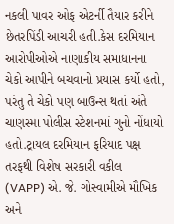નકલી પાવર ઓફ એટર્ની તૈયાર કરીને છેતરપિંડી આચરી હતી.કેસ દરમિયાન આરોપીઓએ નાણાકીય સમાધાનના ચેકો આપીને બચવાનો પ્રયાસ કર્યો હતો, પરંતુ તે ચેકો પણ બાઉન્સ થતાં અંતે ચાણસ્મા પોલીસ સ્ટેશનમાં ગુનો નોંધાયો હતો.ટ્રાયલ દરમિયાન ફરિયાદ પક્ષ તરફથી વિશેષ સરકારી વકીલ (VAPP) એ. જે. ગોસ્વામીએ મૌખિક અને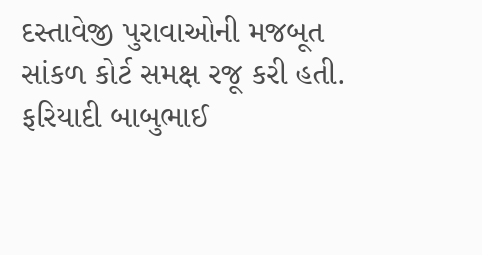દસ્તાવેજી પુરાવાઓની મજબૂત સાંકળ કોર્ટ સમક્ષ રજૂ કરી હતી.
ફરિયાદી બાબુભાઈ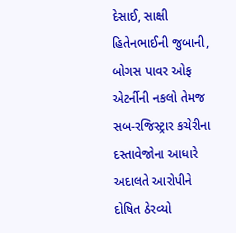દેસાઈ, સાક્ષી હિતેનભાઈની જુબાની, બોગસ પાવર ઓફ એટર્નીની નકલો તેમજ સબ-રજિસ્ટ્રાર કચેરીના દસ્તાવેજોના આધારે અદાલતે આરોપીને દોષિત ઠેરવ્યો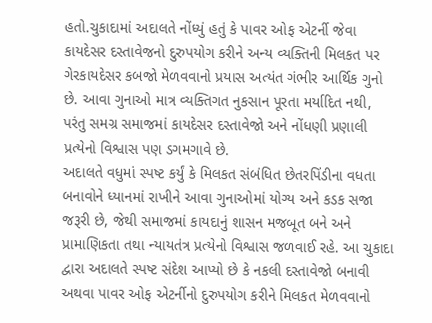હતો.ચુકાદામાં અદાલતે નોંધ્યું હતું કે પાવર ઓફ એટર્ની જેવા કાયદેસર દસ્તાવેજનો દુરુપયોગ કરીને અન્ય વ્યક્તિની મિલકત પર ગેરકાયદેસર કબજો મેળવવાનો પ્રયાસ અત્યંત ગંભીર આર્થિક ગુનો છે. આવા ગુનાઓ માત્ર વ્યક્તિગત નુકસાન પૂરતા મર્યાદિત નથી, પરંતુ સમગ્ર સમાજમાં કાયદેસર દસ્તાવેજો અને નોંધણી પ્રણાલી પ્રત્યેનો વિશ્વાસ પણ ડગમગાવે છે.
અદાલતે વધુમાં સ્પષ્ટ કર્યું કે મિલકત સંબંધિત છેતરપિંડીના વધતા બનાવોને ધ્યાનમાં રાખીને આવા ગુનાઓમાં યોગ્ય અને કડક સજા જરૂરી છે, જેથી સમાજમાં કાયદાનું શાસન મજબૂત બને અને પ્રામાણિકતા તથા ન્યાયતંત્ર પ્રત્યેનો વિશ્વાસ જળવાઈ રહે. આ ચુકાદા દ્વારા અદાલતે સ્પષ્ટ સંદેશ આપ્યો છે કે નકલી દસ્તાવેજો બનાવી અથવા પાવર ઓફ એટર્નીનો દુરુપયોગ કરીને મિલકત મેળવવાનો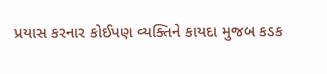પ્રયાસ કરનાર કોઈપણ વ્યક્તિને કાયદા મુજબ કડક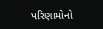પરિણામોનો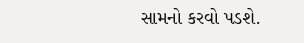સામનો કરવો પડશે.